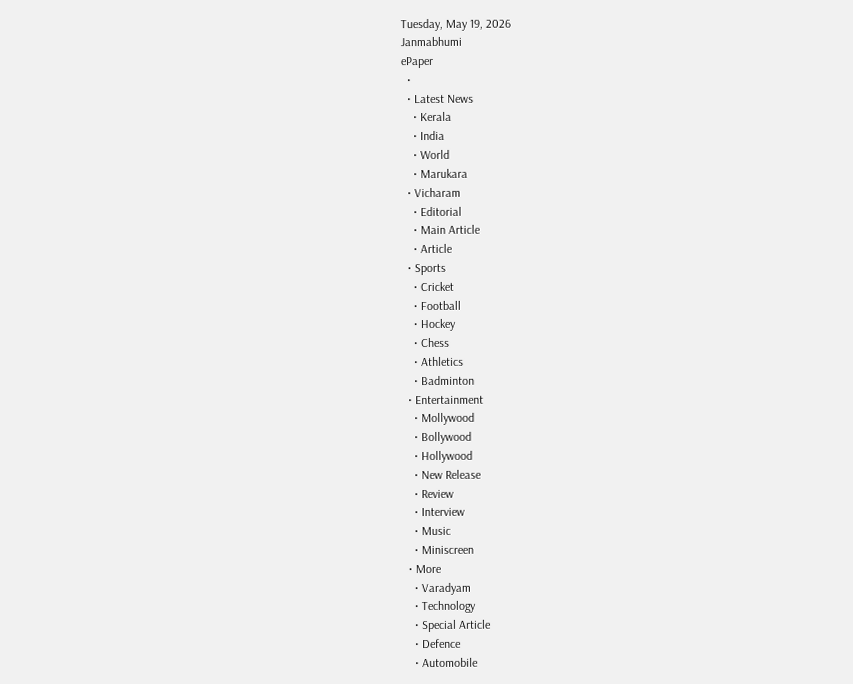Tuesday, May 19, 2026
Janmabhumi
ePaper
  •
  • Latest News
    • Kerala
    • India
    • World
    • Marukara
  • Vicharam
    • Editorial
    • Main Article
    • Article
  • Sports
    • Cricket
    • Football
    • Hockey
    • Chess
    • Athletics
    • Badminton
  • Entertainment
    • Mollywood
    • Bollywood
    • Hollywood
    • New Release
    • Review
    • Interview
    • Music
    • Miniscreen
  • More
    • Varadyam
    • Technology
    • Special Article
    • Defence
    • Automobile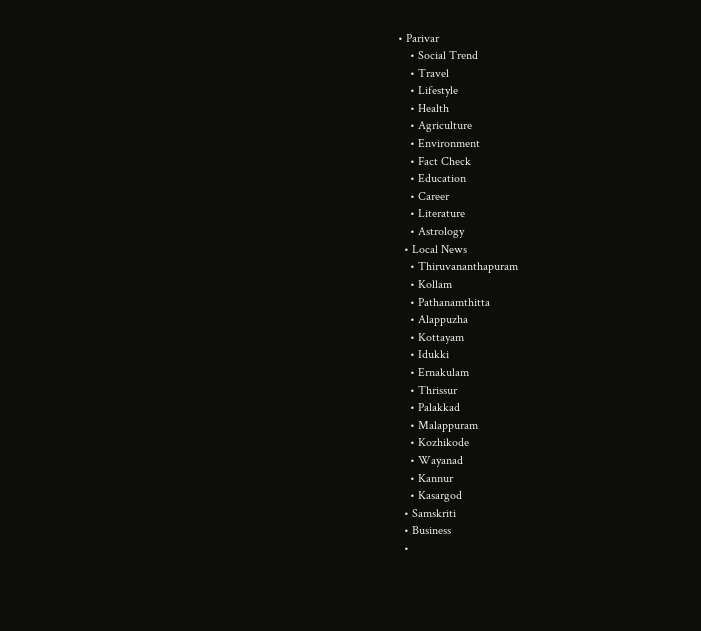• Parivar
    • Social Trend
    • Travel
    • Lifestyle
    • Health
    • Agriculture
    • Environment
    • Fact Check
    • Education
    • Career
    • Literature
    • Astrology
  • Local News
    • Thiruvananthapuram
    • Kollam
    • Pathanamthitta
    • Alappuzha
    • Kottayam
    • Idukki
    • Ernakulam
    • Thrissur
    • Palakkad
    • Malappuram
    • Kozhikode
    • Wayanad
    • Kannur
    • Kasargod
  • Samskriti
  • Business
  •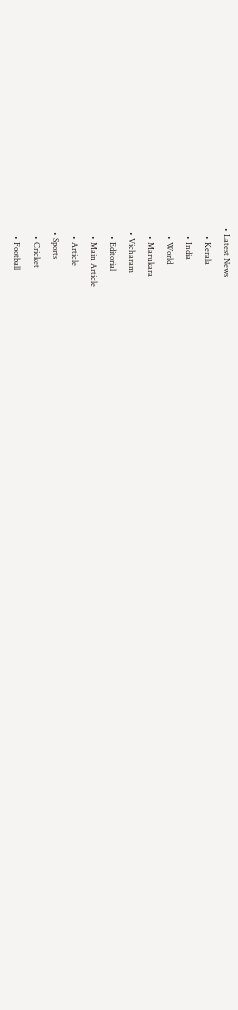• Latest News
    • Kerala
    • India
    • World
    • Marukara
  • Vicharam
    • Editorial
    • Main Article
    • Article
  • Sports
    • Cricket
    • Football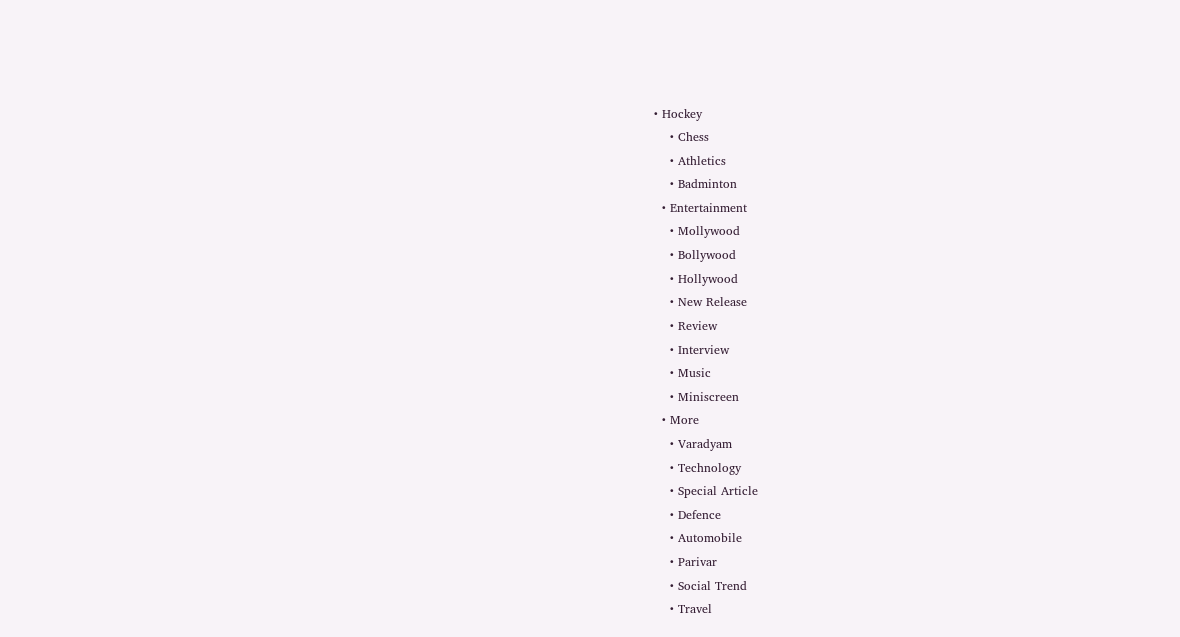• Hockey
    • Chess
    • Athletics
    • Badminton
  • Entertainment
    • Mollywood
    • Bollywood
    • Hollywood
    • New Release
    • Review
    • Interview
    • Music
    • Miniscreen
  • More
    • Varadyam
    • Technology
    • Special Article
    • Defence
    • Automobile
    • Parivar
    • Social Trend
    • Travel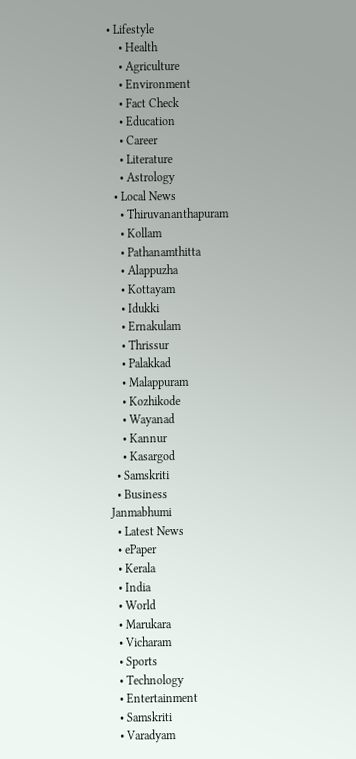• Lifestyle
    • Health
    • Agriculture
    • Environment
    • Fact Check
    • Education
    • Career
    • Literature
    • Astrology
  • Local News
    • Thiruvananthapuram
    • Kollam
    • Pathanamthitta
    • Alappuzha
    • Kottayam
    • Idukki
    • Ernakulam
    • Thrissur
    • Palakkad
    • Malappuram
    • Kozhikode
    • Wayanad
    • Kannur
    • Kasargod
  • Samskriti
  • Business
Janmabhumi
  • Latest News
  • ePaper
  • Kerala
  • India
  • World
  • Marukara
  • Vicharam
  • Sports
  • Technology
  • Entertainment
  • Samskriti
  • Varadyam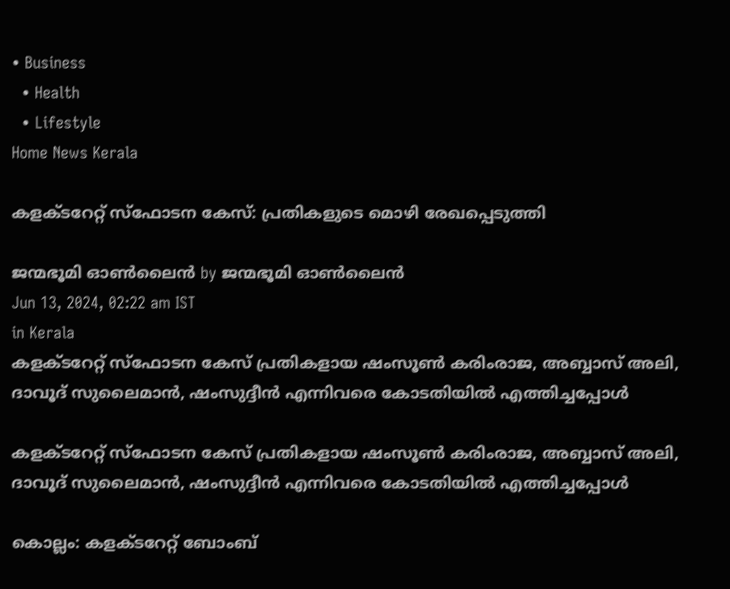• Business
  • Health
  • Lifestyle
Home News Kerala

കളക്ടറേറ്റ് സ്‌ഫോടന കേസ്: പ്രതികളുടെ മൊഴി രേഖപ്പെടുത്തി

ജന്മഭൂമി ഓണ്‍ലൈന്‍ by ജന്മഭൂമി ഓണ്‍ലൈന്‍
Jun 13, 2024, 02:22 am IST
in Kerala
കളക്ടറേറ്റ് സ്‌ഫോടന കേസ് പ്രതികളായ ഷംസൂണ്‍ കരിംരാജ, അബ്ബാസ് അലി, ദാവൂദ് സുലൈമാന്‍, ഷംസുദ്ദീന്‍ എന്നിവരെ കോടതിയില്‍ എത്തിച്ചപ്പോള്‍

കളക്ടറേറ്റ് സ്‌ഫോടന കേസ് പ്രതികളായ ഷംസൂണ്‍ കരിംരാജ, അബ്ബാസ് അലി, ദാവൂദ് സുലൈമാന്‍, ഷംസുദ്ദീന്‍ എന്നിവരെ കോടതിയില്‍ എത്തിച്ചപ്പോള്‍

കൊല്ലം: കളക്ടറേറ്റ് ബോംബ്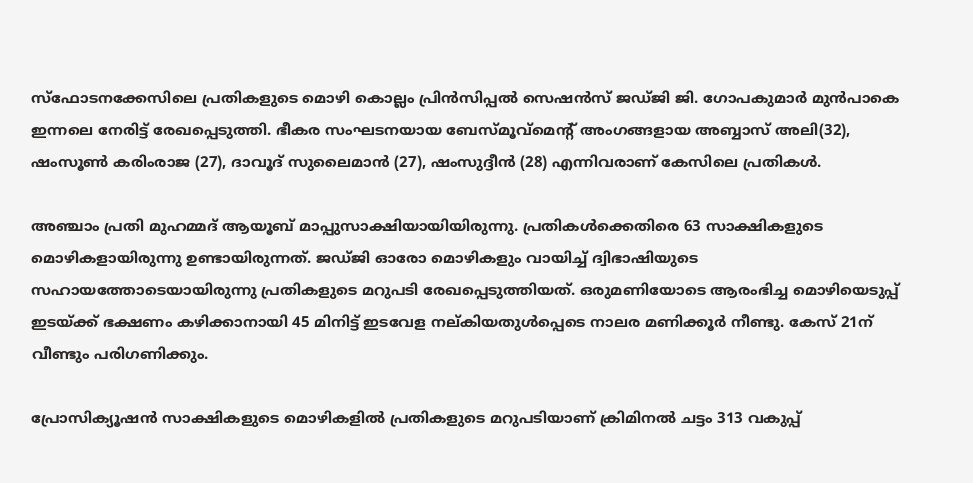സ്‌ഫോടനക്കേസിലെ പ്രതികളുടെ മൊഴി കൊല്ലം പ്രിന്‍സിപ്പല്‍ സെഷന്‍സ് ജഡ്ജി ജി. ഗോപകുമാര്‍ മുന്‍പാകെ ഇന്നലെ നേരിട്ട് രേഖപ്പെടുത്തി. ഭീകര സംഘടനയായ ബേസ്മൂവ്മെന്റ് അംഗങ്ങളായ അബ്ബാസ് അലി(32), ഷംസൂണ്‍ കരിംരാജ (27), ദാവൂദ് സുലൈമാന്‍ (27), ഷംസുദ്ദീന്‍ (28) എന്നിവരാണ് കേസിലെ പ്രതികള്‍.

അഞ്ചാം പ്രതി മുഹമ്മദ് ആയൂബ് മാപ്പുസാക്ഷിയായിയിരുന്നു. പ്രതികള്‍ക്കെതിരെ 63 സാക്ഷികളുടെ മൊഴികളായിരുന്നു ഉണ്ടായിരുന്നത്. ജഡ്ജി ഓരോ മൊഴികളും വായിച്ച് ദ്വിഭാഷിയുടെ സഹായത്തോടെയായിരുന്നു പ്രതികളുടെ മറുപടി രേഖപ്പെടുത്തിയത്. ഒരുമണിയോടെ ആരംഭിച്ച മൊഴിയെടുപ്പ് ഇടയ്‌ക്ക് ഭക്ഷണം കഴിക്കാനായി 45 മിനിട്ട് ഇടവേള നല്കിയതുള്‍പ്പെടെ നാലര മണിക്കൂര്‍ നീണ്ടു. കേസ് 21ന് വീണ്ടും പരിഗണിക്കും.

പ്രോസിക്യൂഷന്‍ സാക്ഷികളുടെ മൊഴികളില്‍ പ്രതികളുടെ മറുപടിയാണ് ക്രിമിനല്‍ ചട്ടം 313 വകുപ്പ്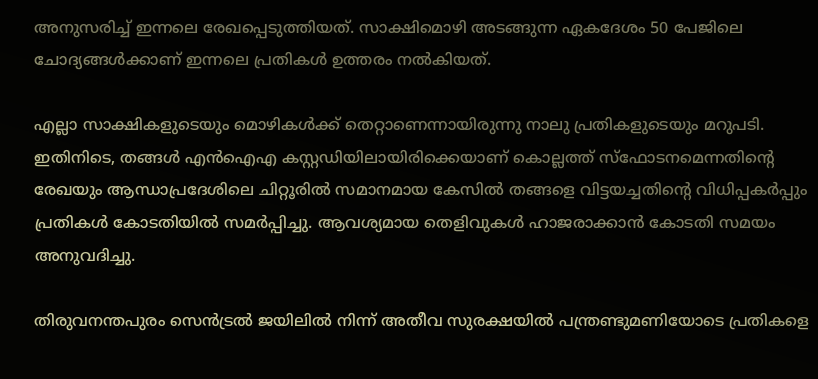അനുസരിച്ച് ഇന്നലെ രേഖപ്പെടുത്തിയത്. സാക്ഷിമൊഴി അടങ്ങുന്ന ഏകദേശം 50 പേജിലെ ചോദ്യങ്ങള്‍ക്കാണ് ഇന്നലെ പ്രതികള്‍ ഉത്തരം നല്‍കിയത്.

എല്ലാ സാക്ഷികളുടെയും മൊഴികള്‍ക്ക് തെറ്റാണെന്നായിരുന്നു നാലു പ്രതികളുടെയും മറുപടി. ഇതിനിടെ, തങ്ങള്‍ എന്‍ഐഎ കസ്റ്റഡിയിലായിരിക്കെയാണ് കൊല്ലത്ത് സ്‌ഫോടനമെന്നതിന്റെ രേഖയും ആന്ധാപ്രദേശിലെ ചിറ്റൂരില്‍ സമാനമായ കേസില്‍ തങ്ങളെ വിട്ടയച്ചതിന്റെ വിധിപ്പകര്‍പ്പും പ്രതികള്‍ കോടതിയില്‍ സമര്‍പ്പിച്ചു. ആവശ്യമായ തെളിവുകള്‍ ഹാജരാക്കാന്‍ കോടതി സമയം അനുവദിച്ചു.

തിരുവനന്തപുരം സെന്‍ട്രല്‍ ജയിലില്‍ നിന്ന് അതീവ സുരക്ഷയില്‍ പന്ത്രണ്ടുമണിയോടെ പ്രതികളെ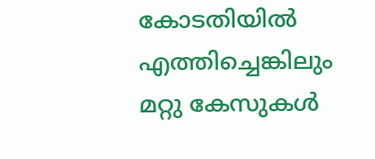കോടതിയില്‍ എത്തിച്ചെങ്കിലും മറ്റു കേസുകള്‍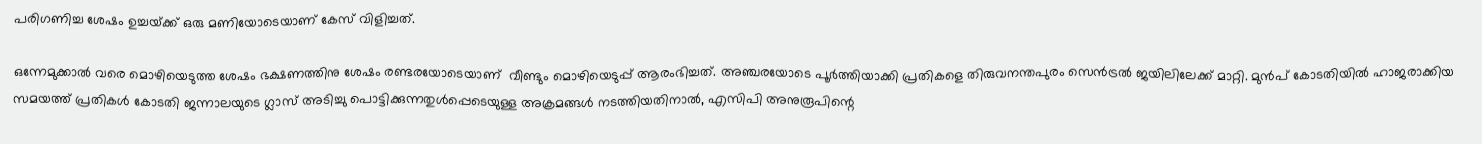പരിഗണിച്ച ശേഷം ഉച്ചയ്‌ക്ക് ഒരു മണിയോടെയാണ് കേസ് വിളിച്ചത്.

ഒന്നേമുക്കാല്‍ വരെ മൊഴിയെടുത്ത ശേഷം ഭക്ഷണത്തിനു ശേഷം രണ്ടരയോടെയാണ്  വീണ്ടും മൊഴിയെടുപ്പ് ആരംഭിച്ചത്. അഞ്ചരയോടെ പൂര്‍ത്തിയാക്കി പ്രതികളെ തിരുവനന്തപുരം സെന്‍ട്രല്‍ ജയിലിലേക്ക് മാറ്റി. മുന്‍പ് കോടതിയില്‍ ഹാജരാക്കിയ സമയത്ത് പ്രതികള്‍ കോടതി ജന്നാലയുടെ ഗ്ലാസ് അടിച്ചു പൊട്ടിക്കുന്നതുള്‍പ്പെടെയുള്ള അക്രമങ്ങള്‍ നടത്തിയതിനാല്‍, എസിപി അനുരൂപിന്റെ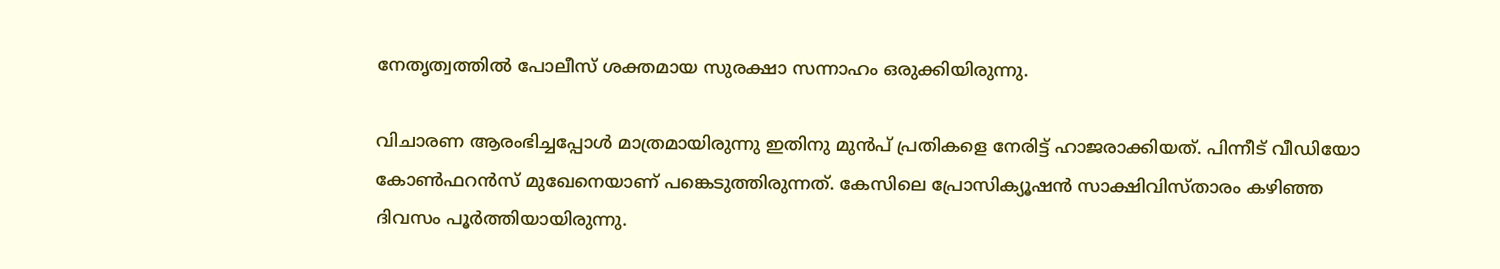നേതൃത്വത്തില്‍ പോലീസ് ശക്തമായ സുരക്ഷാ സന്നാഹം ഒരുക്കിയിരുന്നു.

വിചാരണ ആരംഭിച്ചപ്പോള്‍ മാത്രമായിരുന്നു ഇതിനു മുന്‍പ് പ്രതികളെ നേരിട്ട് ഹാജരാക്കിയത്. പിന്നീട് വീഡിയോ കോണ്‍ഫറന്‍സ് മുഖേനെയാണ് പങ്കെടുത്തിരുന്നത്. കേസിലെ പ്രോസിക്യൂഷന്‍ സാക്ഷിവിസ്താരം കഴിഞ്ഞ ദിവസം പൂര്‍ത്തിയായിരുന്നു.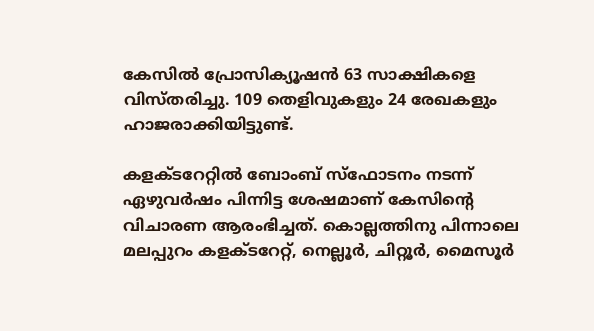കേസില്‍ പ്രോസിക്യൂഷന്‍ 63 സാക്ഷികളെ വിസ്തരിച്ചു. 109 തെളിവുകളും 24 രേഖകളും ഹാജരാക്കിയിട്ടുണ്ട്.

കളക്ടറേറ്റില്‍ ബോംബ് സ്ഫോടനം നടന്ന് ഏഴുവര്‍ഷം പിന്നിട്ട ശേഷമാണ് കേസിന്റെ വിചാരണ ആരംഭിച്ചത്. കൊല്ലത്തിനു പിന്നാലെ മലപ്പുറം കളക്ടറേറ്റ്, നെല്ലൂര്‍, ചിറ്റൂര്‍, മൈസൂര്‍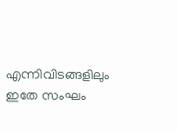എന്നിവിടങ്ങളിലും ഇതേ സംഘം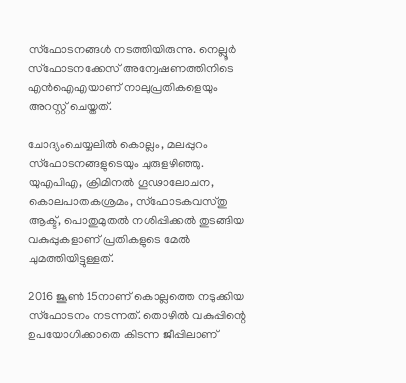സ്ഫോടനങ്ങള്‍ നടത്തിയിരുന്നു. നെല്ലൂര്‍ സ്ഫോടനക്കേസ് അന്വേഷണത്തിനിടെ എന്‍ഐഎയാണ് നാലുപ്രതികളെയും അറസ്റ്റ് ചെയ്തത്.

ചോദ്യംചെയ്യലില്‍ കൊല്ലം, മലപ്പുറം സ്ഫോടനങ്ങളുടെയും ചുരുളഴിഞ്ഞു. യുഎപിഎ, ക്രിമിനല്‍ ഗൂഢാലോചന, കൊലപാതകശ്രമം, സ്ഫോടകവസ്തു ആക്ട്, പൊതുമുതല്‍ നശിപ്പിക്കല്‍ തുടങ്ങിയ വകുപ്പുകളാണ് പ്രതികളുടെ മേല്‍ ചുമത്തിയിട്ടുള്ളത്.

2016 ജൂണ്‍ 15നാണ് കൊല്ലത്തെ നടുക്കിയ സ്ഫോടനം നടന്നത്. തൊഴില്‍ വകുപ്പിന്റെ ഉപയോഗിക്കാതെ കിടന്ന ജീപ്പിലാണ്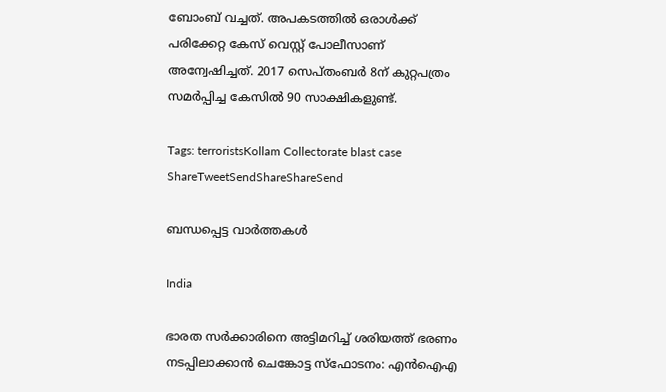ബോംബ് വച്ചത്. അപകടത്തില്‍ ഒരാള്‍ക്ക് പരിക്കേറ്റ കേസ് വെസ്റ്റ് പോലീസാണ് അന്വേഷിച്ചത്. 2017 സെപ്തംബര്‍ 8ന് കുറ്റപത്രം സമര്‍പ്പിച്ച കേസില്‍ 90 സാക്ഷികളുണ്ട്.

Tags: terroristsKollam Collectorate blast case
ShareTweetSendShareShareSend

ബന്ധപ്പെട്ട വാര്‍ത്തകള്‍

India

ഭാരത സർക്കാരിനെ അട്ടിമറിച്ച് ശരിയത്ത് ഭരണം നടപ്പിലാക്കാൻ ചെങ്കോട്ട സ്‌ഫോടനം: എൻഐഎ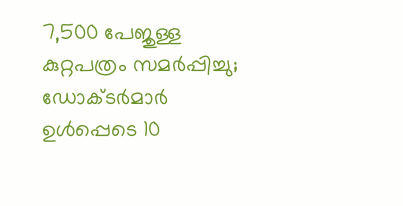7,500 പേജുള്ള കുറ്റപത്രം സമർപ്പിച്ചു; ഡോക്ടർമാർ ഉൾപ്പെടെ 10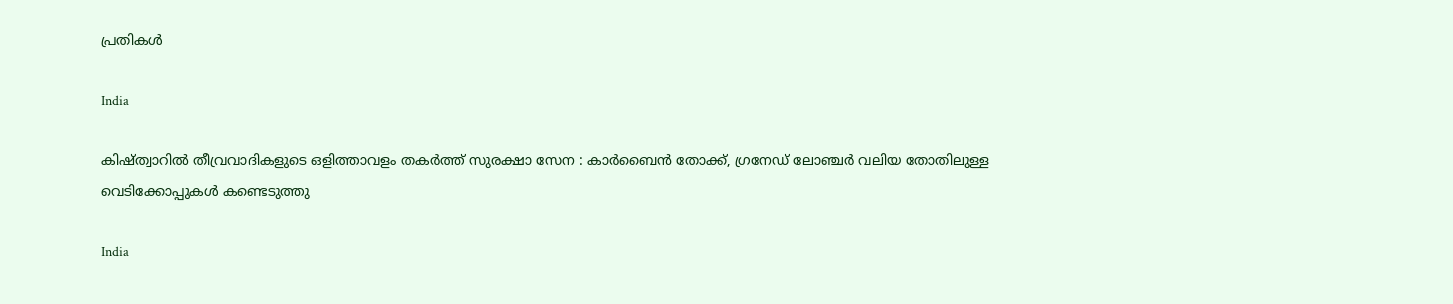പ്രതികൾ

India

കിഷ്ത്വാറിൽ തീവ്രവാദികളുടെ ഒളിത്താവളം തകർത്ത് സുരക്ഷാ സേന : കാർബൈൻ തോക്ക്, ഗ്രനേഡ് ലോഞ്ചർ വലിയ തോതിലുള്ള വെടിക്കോപ്പുകൾ കണ്ടെടുത്തു

India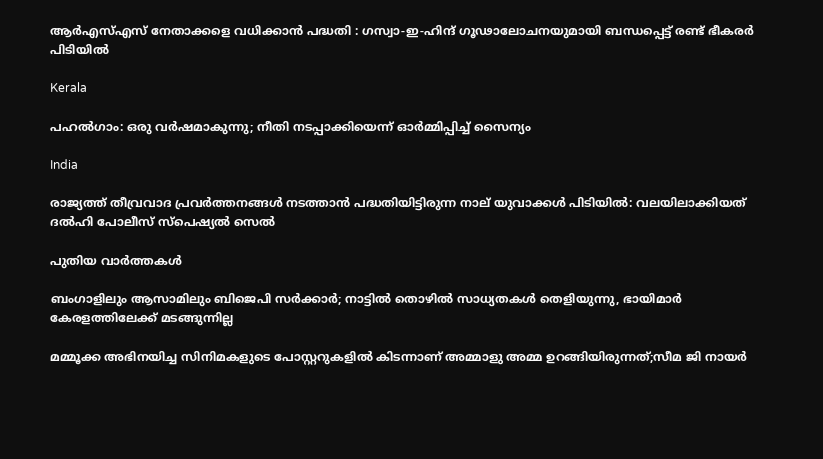ആർ‌എസ്‌എസ് നേതാക്കളെ വധിക്കാൻ പദ്ധതി : ഗസ്വാ-ഇ-ഹിന്ദ് ഗൂഢാലോചനയുമായി ബന്ധപ്പെട്ട് രണ്ട് ഭീകരർ പിടിയിൽ

Kerala

പഹൽഗാം: ഒരു വർഷമാകുന്നു; നീതി നടപ്പാക്കിയെന്ന് ഓർമ്മിപ്പിച്ച് സൈന്യം

India

രാജ്യത്ത് തീവ്രവാദ പ്രവർത്തനങ്ങൾ നടത്താൻ പദ്ധതിയിട്ടിരുന്ന നാല് യുവാക്കൾ പിടിയിൽ: വലയിലാക്കിയത് ദൽഹി പോലീസ് സ്പെഷ്യൽ സെൽ

പുതിയ വാര്‍ത്തകള്‍

ബംഗാളിലും ആസാമിലും ബിജെപി സര്‍ക്കാര്‍; നാട്ടില്‍ തൊഴില്‍ സാധ്യതകള്‍ തെളിയുന്നു, ഭായിമാര്‍ കേരളത്തിലേക്ക് മടങ്ങുന്നില്ല

മമ്മൂക്ക അഭിനയിച്ച സിനിമകളുടെ പോസ്റ്ററുകളിൽ കിടന്നാണ് അമ്മാളു അമ്മ ഉറങ്ങിയിരുന്നത്;സീമ ജി നായർ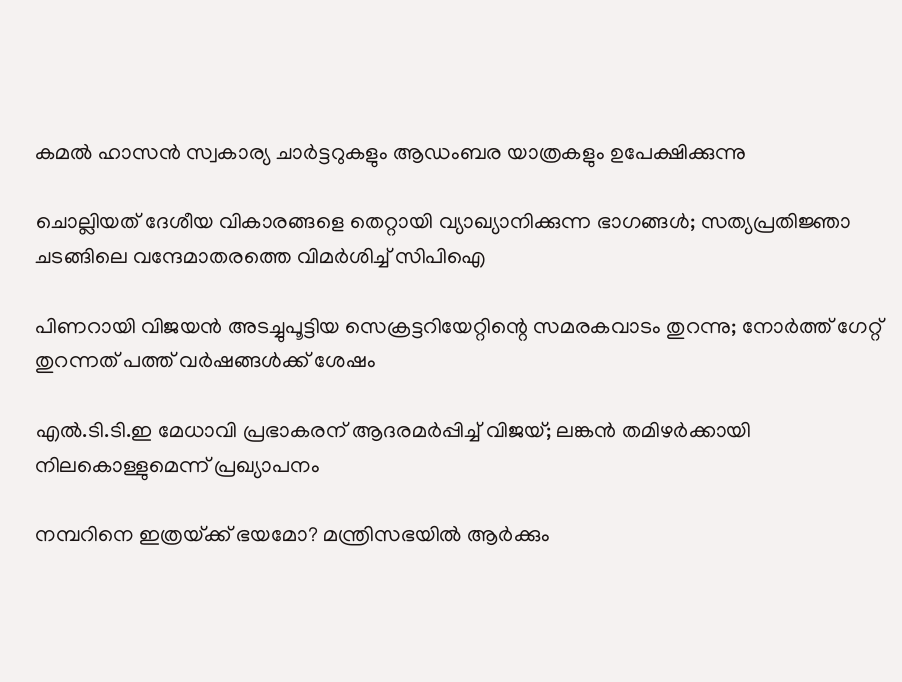കമൽ ഹാസൻ സ്വകാര്യ ചാർട്ടറുകളും ആഡംബര യാത്രകളും ഉപേക്ഷിക്കുന്നു

ചൊല്ലിയത് ദേശീയ വികാരങ്ങളെ തെറ്റായി വ്യാഖ്യാനിക്കുന്ന ഭാഗങ്ങൾ; സത്യപ്രതിജ്ഞാ ചടങ്ങിലെ വന്ദേമാതരത്തെ വിമർശിച്ച് സിപിഐ

പിണറായി വിജയൻ അടച്ചുപൂട്ടിയ സെക്രട്ടറിയേറ്റിന്റെ സമരകവാടം തുറന്നു; നോർത്ത് ഗേറ്റ് തുറന്നത് പത്ത് വർഷങ്ങൾക്ക് ശേഷം

എൽ.ടി.ടി.ഇ മേധാവി പ്രഭാകരന് ആദരമർപ്പിച്ച് വിജയ്; ലങ്കൻ തമിഴർക്കായി നിലകൊള്ളുമെന്ന് പ്രഖ്യാപനം

നമ്പറിനെ ഇത്രയ്‌ക്ക് ഭയമോ? മന്ത്രിസഭയില്‍ ആര്‍ക്കും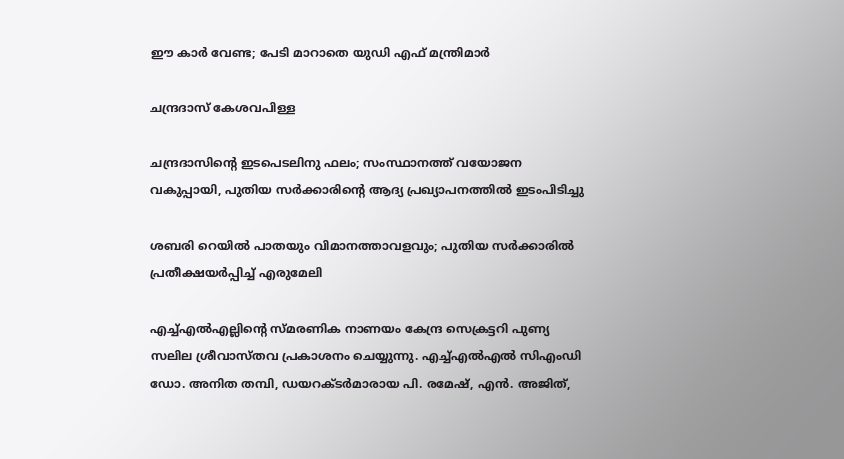ഈ കാര്‍ വേണ്ട; പേടി മാറാതെ യുഡി എഫ് മന്ത്രിമാർ

ചന്ദ്രദാസ് കേശവപിള്ള

ചന്ദ്രദാസിന്റെ ഇടപെടലിനു ഫലം; സംസ്ഥാനത്ത് വയോജന വകുപ്പായി, പുതിയ സര്‍ക്കാരിന്റെ ആദ്യ പ്രഖ്യാപനത്തില്‍ ഇടംപിടിച്ചു

ശബരി റെയില്‍ പാതയും വിമാനത്താവളവും; പുതിയ സര്‍ക്കാരില്‍ പ്രതീക്ഷയര്‍പ്പിച്ച് എരുമേലി

എച്ച്എല്‍എല്ലിന്റെ സ്മരണിക നാണയം കേന്ദ്ര സെക്രട്ടറി പുണ്യ സലില ശ്രീവാസ്തവ പ്രകാശനം ചെയ്യുന്നു. എച്ച്എല്‍എല്‍ സിഎംഡി ഡോ. അനിത തമ്പി, ഡയറക്ടര്‍മാരായ പി. രമേഷ്, എന്‍. അജിത്,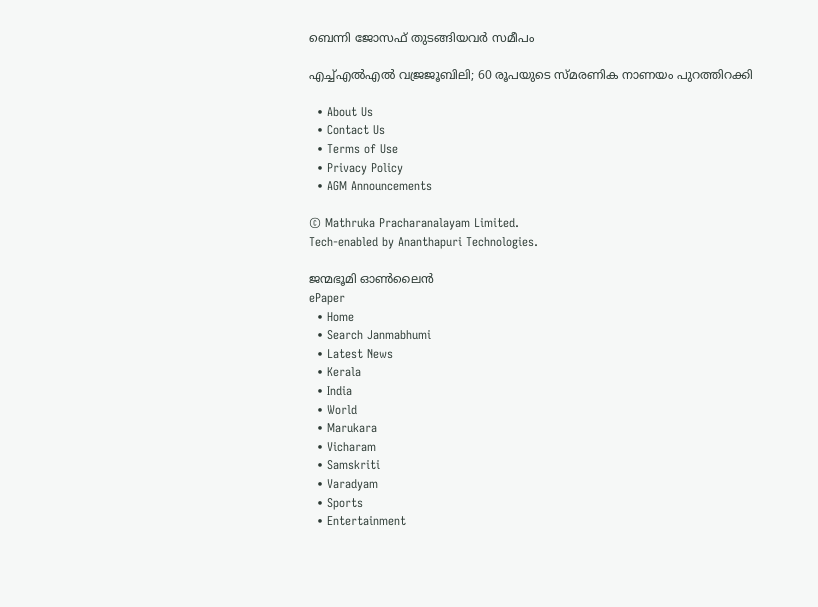ബെന്നി ജോസഫ് തുടങ്ങിയവര്‍ സമീപം

എച്ച്എല്‍എല്‍ വജ്രജൂബിലി; 60 രൂപയുടെ സ്മരണിക നാണയം പുറത്തിറക്കി

  • About Us
  • Contact Us
  • Terms of Use
  • Privacy Policy
  • AGM Announcements

© Mathruka Pracharanalayam Limited.
Tech-enabled by Ananthapuri Technologies.

ജന്മഭൂമി ഓണ്‍ലൈന്‍
ePaper
  • Home
  • Search Janmabhumi
  • Latest News
  • Kerala
  • India
  • World
  • Marukara
  • Vicharam
  • Samskriti
  • Varadyam
  • Sports
  • Entertainment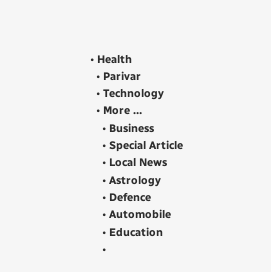• Health
  • Parivar
  • Technology
  • More …
    • Business
    • Special Article
    • Local News
    • Astrology
    • Defence
    • Automobile
    • Education
    •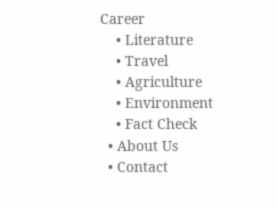Career
    • Literature
    • Travel
    • Agriculture
    • Environment
    • Fact Check
  • About Us
  • Contact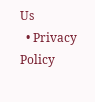Us
  • Privacy Policy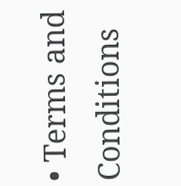• Terms and Conditions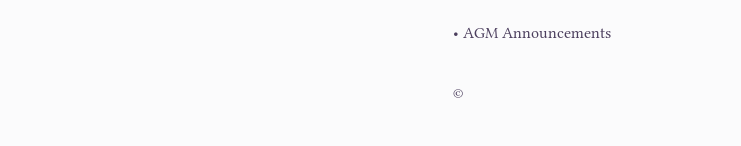• AGM Announcements

©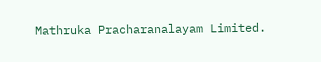Mathruka Pracharanalayam Limited.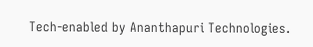Tech-enabled by Ananthapuri Technologies.